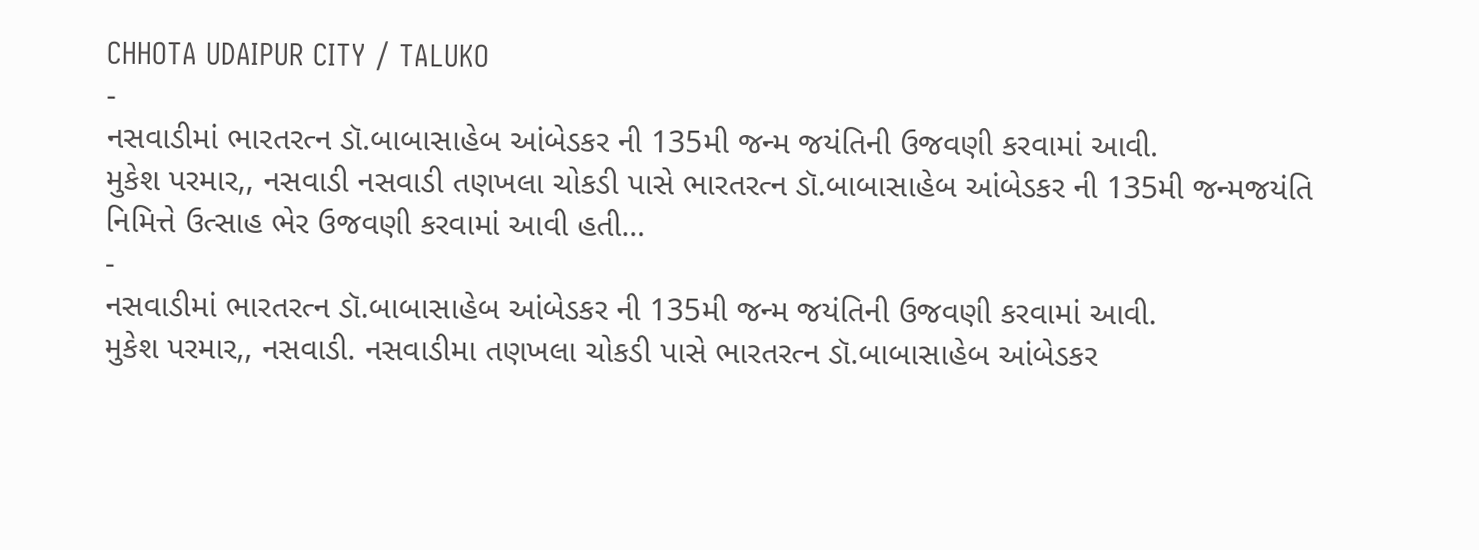CHHOTA UDAIPUR CITY / TALUKO
-
નસવાડીમાં ભારતરત્ન ડૉ.બાબાસાહેબ આંબેડકર ની 135મી જન્મ જયંતિની ઉજવણી કરવામાં આવી.
મુકેશ પરમાર,, નસવાડી નસવાડી તણખલા ચોકડી પાસે ભારતરત્ન ડૉ.બાબાસાહેબ આંબેડકર ની 135મી જન્મજયંતિ નિમિત્તે ઉત્સાહ ભેર ઉજવણી કરવામાં આવી હતી…
-
નસવાડીમાં ભારતરત્ન ડૉ.બાબાસાહેબ આંબેડકર ની 135મી જન્મ જયંતિની ઉજવણી કરવામાં આવી.
મુકેશ પરમાર,, નસવાડી. નસવાડીમા તણખલા ચોકડી પાસે ભારતરત્ન ડૉ.બાબાસાહેબ આંબેડકર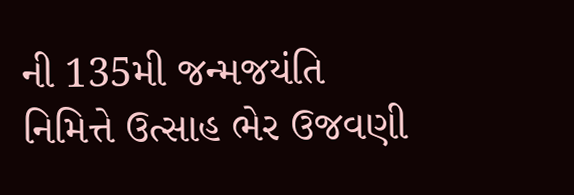ની 135મી જન્મજયંતિ નિમિત્તે ઉત્સાહ ભેર ઉજવણી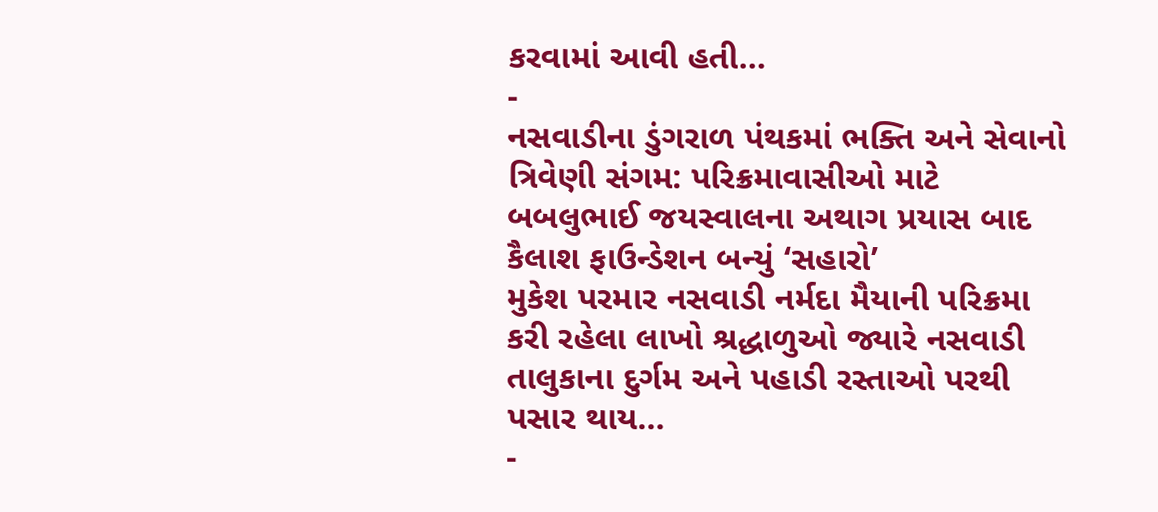કરવામાં આવી હતી…
-
નસવાડીના ડુંગરાળ પંથકમાં ભક્તિ અને સેવાનો ત્રિવેણી સંગમ: પરિક્રમાવાસીઓ માટે બબલુભાઈ જયસ્વાલના અથાગ પ્રયાસ બાદ કૈલાશ ફાઉન્ડેશન બન્યું ‘સહારો’
મુકેશ પરમાર નસવાડી નર્મદા મૈયાની પરિક્રમા કરી રહેલા લાખો શ્રદ્ધાળુઓ જ્યારે નસવાડી તાલુકાના દુર્ગમ અને પહાડી રસ્તાઓ પરથી પસાર થાય…
-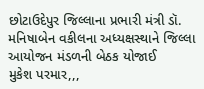છોટાઉદેપુર જિલ્લાના પ્રભારી મંત્રી ડૉ. મનિષાબેન વકીલના અધ્યક્ષસ્થાને જિલ્લા આયોજન મંડળની બેઠક યોજાઈ
મુકેશ પરમાર,,,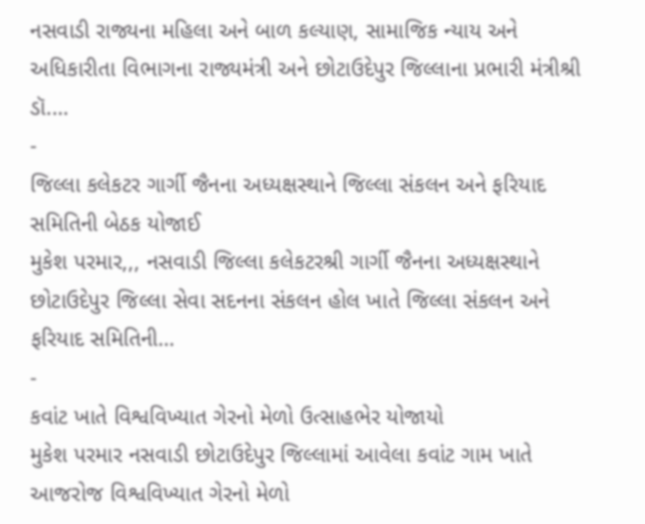નસવાડી રાજ્યના મહિલા અને બાળ કલ્યાણ, સામાજિક ન્યાય અને અધિકારીતા વિભાગના રાજ્યમંત્રી અને છોટાઉદેપુર જિલ્લાના પ્રભારી મંત્રીશ્રી ડૉ.…
-
જિલ્લા કલેકટર ગાર્ગી જૈનના અધ્યક્ષસ્થાને જિલ્લા સંકલન અને ફરિયાદ સમિતિની બેઠક યોજાઈ
મુકેશ પરમાર,,, નસવાડી જિલ્લા કલેકટરશ્રી ગાર્ગી જૈનના અધ્યક્ષસ્થાને છોટાઉદેપુર જિલ્લા સેવા સદનના સંકલન હોલ ખાતે જિલ્લા સંકલન અને ફરિયાદ સમિતિની…
-
કવાંટ ખાતે વિશ્વવિખ્યાત ગેરનો મેળો ઉત્સાહભેર યોજાયો
મુકેશ પરમાર નસવાડી છોટાઉદેપુર જિલ્લામાં આવેલા કવાંટ ગામ ખાતે આજરોજ વિશ્વવિખ્યાત ગેરનો મેળો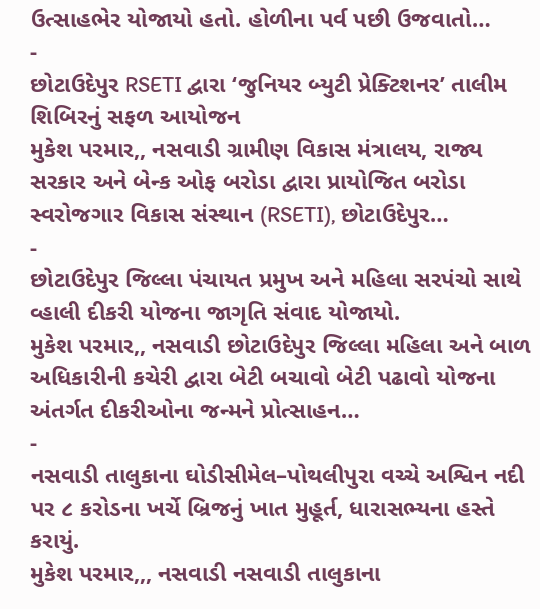ઉત્સાહભેર યોજાયો હતો. હોળીના પર્વ પછી ઉજવાતો…
-
છોટાઉદેપુર RSETI દ્વારા ‘જુનિયર બ્યુટી પ્રેક્ટિશનર’ તાલીમ શિબિરનું સફળ આયોજન
મુકેશ પરમાર,, નસવાડી ગ્રામીણ વિકાસ મંત્રાલય, રાજ્ય સરકાર અને બેન્ક ઓફ બરોડા દ્વારા પ્રાયોજિત બરોડા સ્વરોજગાર વિકાસ સંસ્થાન (RSETI), છોટાઉદેપુર…
-
છોટાઉદેપુર જિલ્લા પંચાયત પ્રમુખ અને મહિલા સરપંચો સાથે વ્હાલી દીકરી યોજના જાગૃતિ સંવાદ યોજાયો.
મુકેશ પરમાર,, નસવાડી છોટાઉદેપુર જિલ્લા મહિલા અને બાળ અધિકારીની કચેરી દ્વારા બેટી બચાવો બેટી પઢાવો યોજના અંતર્ગત દીકરીઓના જન્મને પ્રોત્સાહન…
-
નસવાડી તાલુકાના ઘોડીસીમેલ–પોથલીપુરા વચ્ચે અશ્વિન નદી પર ૮ કરોડના ખર્ચે બ્રિજનું ખાત મુહૂર્ત, ધારાસભ્યના હસ્તે કરાયું.
મુકેશ પરમાર,,, નસવાડી નસવાડી તાલુકાના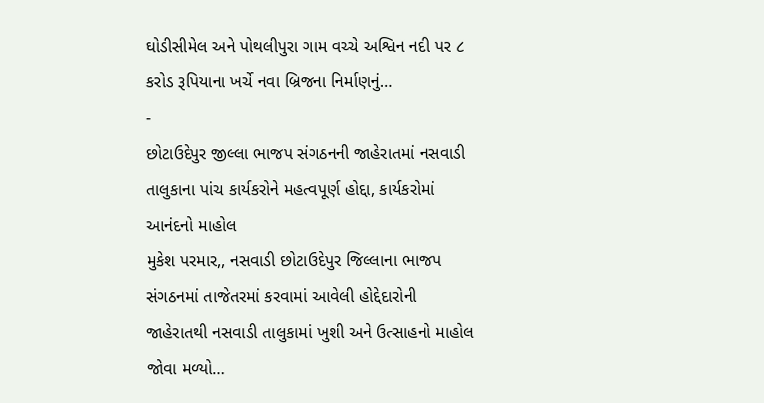ઘોડીસીમેલ અને પોથલીપુરા ગામ વચ્ચે અશ્વિન નદી પર ૮ કરોડ રૂપિયાના ખર્ચે નવા બ્રિજના નિર્માણનું…
-
છોટાઉદેપુર જીલ્લા ભાજપ સંગઠનની જાહેરાતમાં નસવાડી તાલુકાના પાંચ કાર્યકરોને મહત્વપૂર્ણ હોદ્દા, કાર્યકરોમાં આનંદનો માહોલ
મુકેશ પરમાર,, નસવાડી છોટાઉદેપુર જિલ્લાના ભાજપ સંગઠનમાં તાજેતરમાં કરવામાં આવેલી હોદ્દેદારોની જાહેરાતથી નસવાડી તાલુકામાં ખુશી અને ઉત્સાહનો માહોલ જોવા મળ્યો…